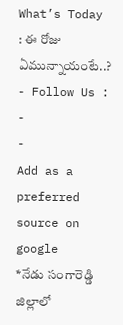What’s Today : ఈ రోజు ఏమున్నాయంటే..?
- Follow Us :
-
-
Add as a preferred
source on google
*నేడు సంగారెడ్డి జిల్లాలో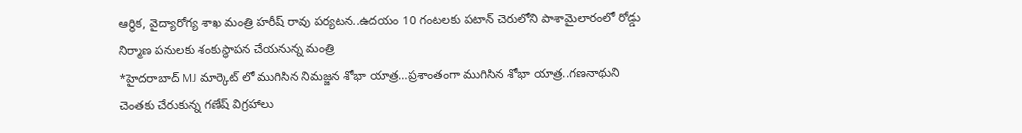ఆర్థిక, వైద్యారోగ్య శాఖ మంత్రి హరీష్ రావు పర్యటన..ఉదయం 10 గంటలకు పటాన్ చెరులోని పాశామైలారంలో రోడ్డు నిర్మాణ పనులకు శంకుస్థాపన చేయనున్న మంత్రి
*హైదరాబాద్ MJ మార్కెట్ లో ముగిసిన నిమజ్జన శోభా యాత్ర…ప్రశాంతంగా ముగిసిన శోభా యాత్ర..గణనాథుని చెంతకు చేరుకున్న గణేష్ విగ్రహాలు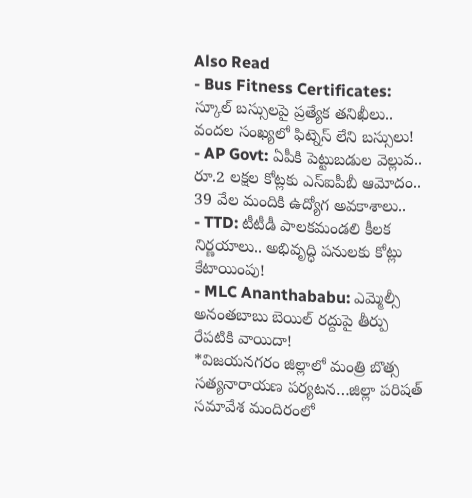Also Read
- Bus Fitness Certificates: స్కూల్ బస్సులపై ప్రత్యేక తనిఖీలు.. వందల సంఖ్యలో ఫిట్నెస్ లేని బస్సులు!
- AP Govt: ఏపీకి పెట్టుబడుల వెల్లువ.. రూ.2 లక్షల కోట్లకు ఎస్ఐపీబీ ఆమోదం.. 39 వేల మందికి ఉద్యోగ అవకాశాలు..
- TTD: టీటీడీ పాలకమండలి కీలక నిర్ణయాలు.. అభివృద్ధి పనులకు కోట్లు కేటాయింపు!
- MLC Ananthababu: ఎమ్మెల్సీ అనంతబాబు బెయిల్ రద్దుపై తీర్పు రేపటికి వాయిదా!
*విజయనగరం జిల్లాలో మంత్రి బొత్స సత్యనారాయణ పర్యటన…జిల్లా పరిషత్ సమావేశ మందిరంలో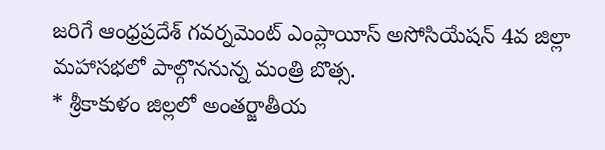జరిగే ఆంధ్రప్రదేశ్ గవర్నమెంట్ ఎంప్లాయీస్ అసోసియేషన్ 4వ జిల్లా మహాసభలో పాల్గొననున్న మంత్రి బొత్స.
* శ్రీకాకుళం జిల్లలో అంతర్జాతీయ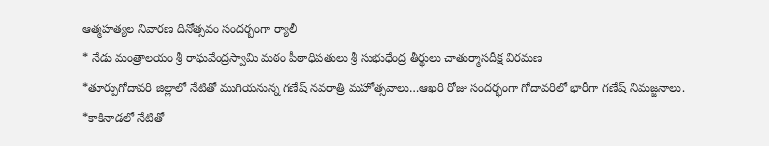ఆత్మహత్యల నివారణ దినోత్సవం సందర్బంగా ర్యాలీ
* నేడు మంత్రాలయం శ్రీ రాఘవేంద్రస్వామి మఠం పీఠాధిపతులు శ్రీ సుభుధేంద్ర తీర్థులు చాతుర్మాసదీక్ష విరమణ
*తూర్పుగోదావరి జిల్లాలో నేటితో ముగియనున్న గణేష్ నవరాత్రి మహోత్సవాలు…ఆఖరి రోజు సందర్భంగా గోదావరిలో భారీగా గణేష్ నిమజ్జనాలు.
*కాకినాడలో నేటితో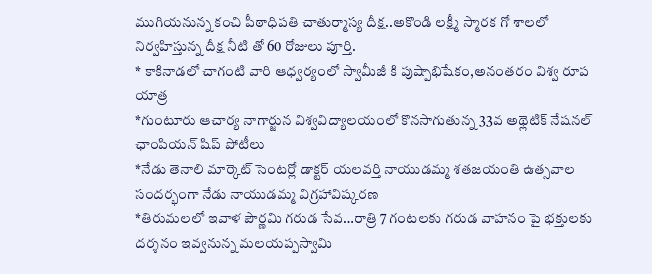ముగియనున్న కంచి పీఠాధిపతి చాతుర్మాస్య దీక్ష..అకొండి లక్ష్మీ స్మారక గో శాలలో నిర్వహిస్తున్న దీక్ష నీటి తో 60 రోజులు పూర్తి.
* కాకినాడలో చాగంటి వారి ఆధ్వర్యంలో స్వామీజీ కి పుష్పాభిషేకం,అనంతరం విశ్వ రూప యాత్ర
*గుంటూరు ఆచార్య నాగార్జున విశ్వవిద్యాలయంలో కొనసాగుతున్న 33వ అథ్లెటిక్ నేషనల్ ఛాంపియన్ షిప్ పోటీలు
*నేడు తెనాలి మార్కెట్ సెంటర్లో డాక్టర్ యలవర్తి నాయుడమ్మ శతజయంతి ఉత్సవాల సందర్భంగా నేడు నాయుడమ్మ విగ్రహావిష్కరణ
*తిరుమలలో ఇవాళ పౌర్ణమి గరుడ సేవ…రాత్రి 7 గంటలకు గరుడ వాహనం పై భక్తులకు దర్శనం ఇవ్వనున్న మలయప్పస్వామి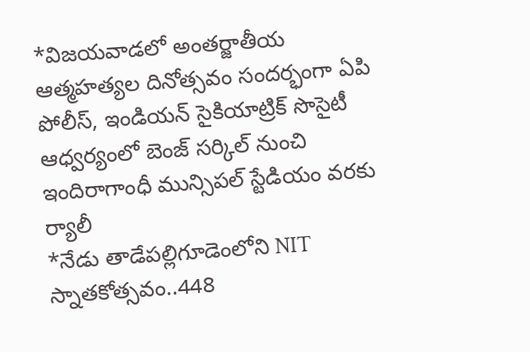*విజయవాడలో అంతర్జాతీయ ఆత్మహత్యల దినోత్సవం సందర్భంగా ఏపి పోలీస్, ఇండియన్ సైకియాట్రిక్ సొసైటీ ఆధ్వర్యంలో బెంజ్ సర్కిల్ నుంచి ఇందిరాగాంధీ మున్సిపల్ స్టేడియం వరకు ర్యాలీ
*నేడు తాడేపల్లిగూడెంలోని NIT స్నాతకోత్సవం..448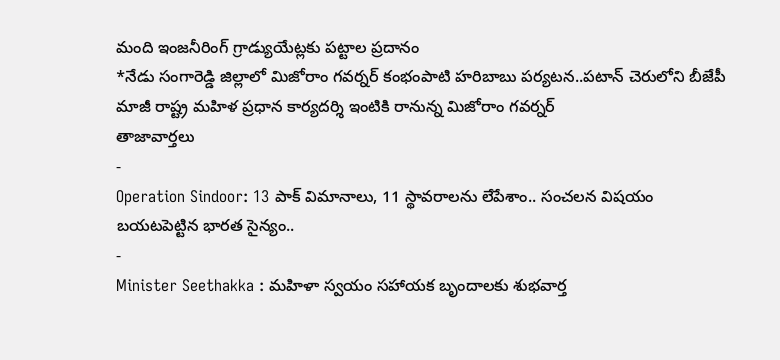మంది ఇంజనీరింగ్ గ్రాడ్యుయేట్లకు పట్టాల ప్రదానం
*నేడు సంగారెడ్డి జిల్లాలో మిజోరాం గవర్నర్ కంభంపాటి హరిబాబు పర్యటన..పటాన్ చెరులోని బీజేపీ మాజీ రాష్ట్ర మహిళ ప్రధాన కార్యదర్శి ఇంటికి రానున్న మిజోరాం గవర్నర్
తాజావార్తలు
-
Operation Sindoor: 13 పాక్ విమానాలు, 11 స్థావరాలను లేపేశాం.. సంచలన విషయం బయటపెట్టిన భారత సైన్యం..
-
Minister Seethakka : మహిళా స్వయం సహాయక బృందాలకు శుభవార్త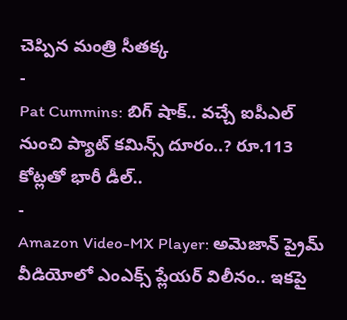చెప్పిన మంత్రి సీతక్క
-
Pat Cummins: బిగ్ షాక్.. వచ్చే ఐపీఎల్ నుంచి ప్యాట్ కమిన్స్ దూరం..? రూ.113 కోట్లతో భారీ డీల్..
-
Amazon Video-MX Player: అమెజాన్ ప్రైమ్ వీడియోలో ఎంఎక్స్ ప్లేయర్ విలీనం.. ఇకపై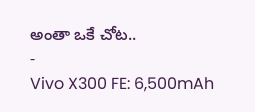అంతా ఒకే చోట..
-
Vivo X300 FE: 6,500mAh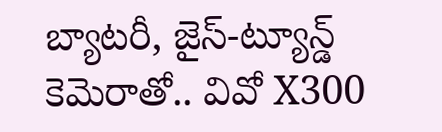బ్యాటరీ, జైస్-ట్యూన్డ్ కెమెరాతో.. వివో X300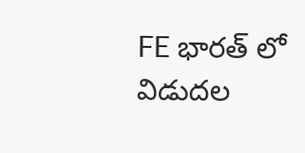FE భారత్ లో విడుదల